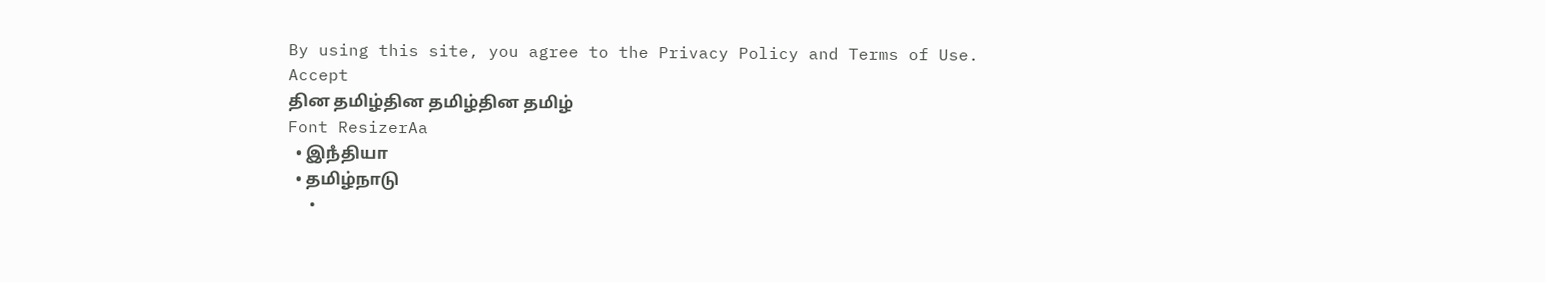By using this site, you agree to the Privacy Policy and Terms of Use.
Accept
தின தமிழ்தின தமிழ்தின தமிழ்
Font ResizerAa
  • இநஂதியா
  • தமிழ்நாடு
  •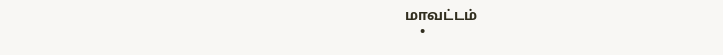மாவட்டம்
    •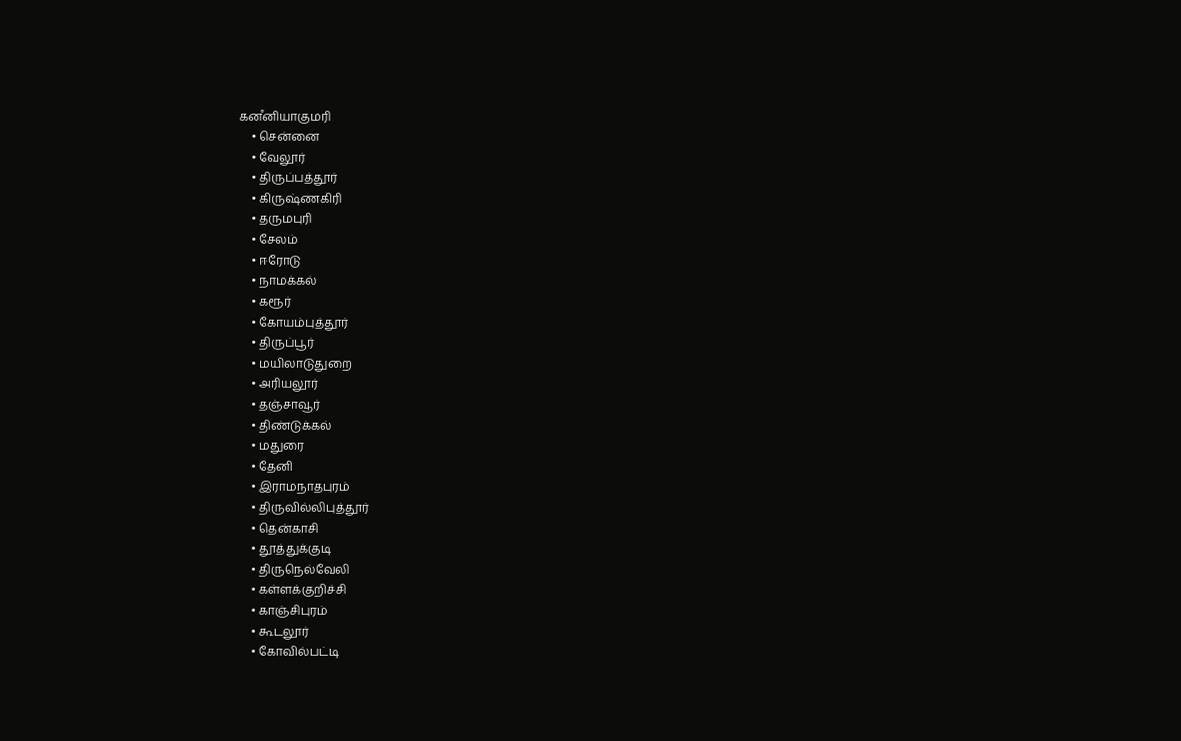கனஂனியாகுமரி
    • சென்னை
    • வேலூர்
    • திருப்பத்தூர்
    • கிருஷ்ணகிரி
    • தருமபுரி
    • சேலம்
    • ஈரோடு
    • நாமக்கல்
    • கரூர்
    • கோயம்புத்தூர்
    • திருப்பூர்
    • மயிலாடுதுறை
    • அரியலூர்
    • தஞ்சாவூர்
    • திண்டுக்கல்
    • மதுரை
    • தேனி
    • இராமநாதபுரம்
    • திருவில்லிபுத்தூர்
    • தென்காசி
    • தூத்துக்குடி
    • திருநெல்வேலி
    • கள்ளக்குறிச்சி
    • காஞ்சிபுரம்
    • கூடலூர்
    • கோவில்பட்டி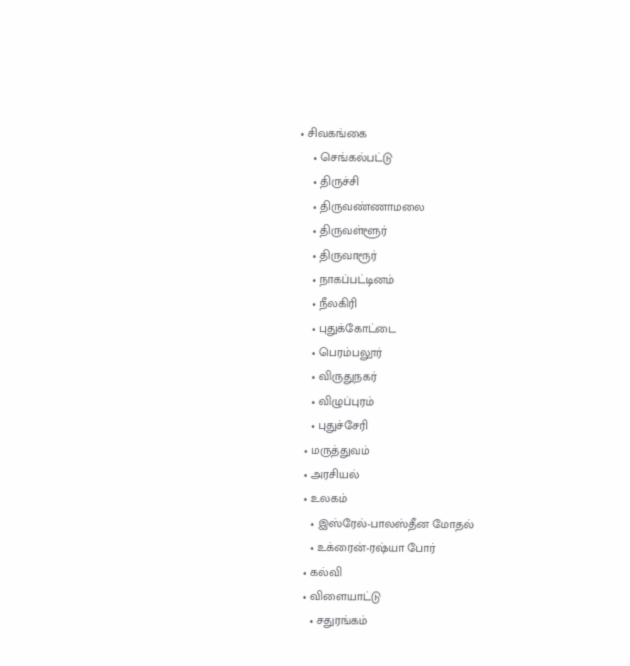• சிவகங்கை
    • செங்கல்பட்டு
    • திருச்சி
    • திருவண்ணாமலை
    • திருவள்ளூர்
    • திருவாரூர்
    • நாகப்பட்டினம்
    • நீலகிரி
    • புதுக்கோட்டை
    • பெரம்பலூர்
    • விருதுநகர்
    • விழுப்புரம்
    • புதுச்சேரி
  • மருத்துவம்
  • அரசியல்
  • உலகம்
    • இஸ்ரேல்-பாலஸ்தீன மோதல்
    • உக்ரைன்-ரஷ்யா போர்
  • கல்வி
  • விளையாட்டு
    • சதுரங்கம்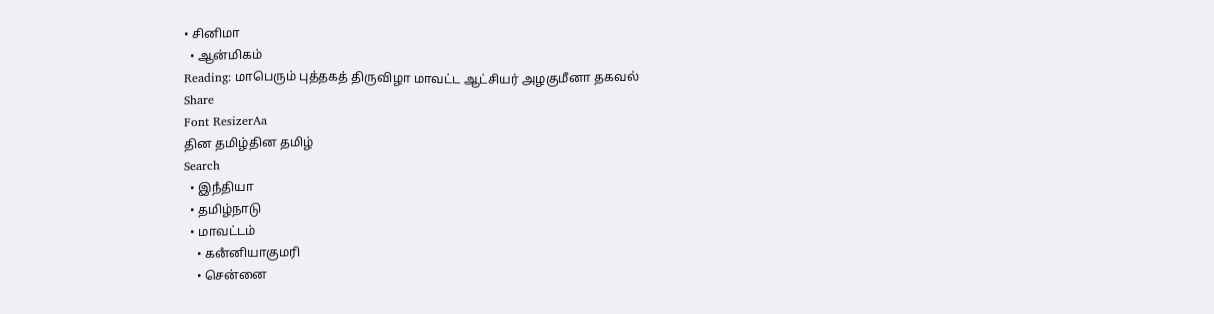• சினிமா
  • ஆன்மிகம்
Reading: மாபெரும் புத்தகத் திருவிழா மாவட்ட ஆட்சியர் அழகுமீனா தகவல்
Share
Font ResizerAa
தின தமிழ்தின தமிழ்
Search
  • இநஂதியா
  • தமிழ்நாடு
  • மாவட்டம்
    • கனஂனியாகுமரி
    • சென்னை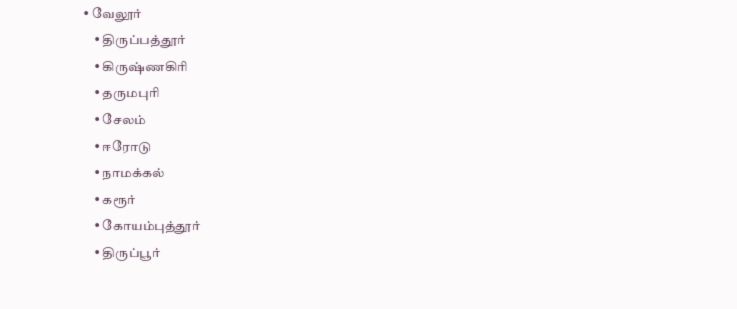• வேலூர்
    • திருப்பத்தூர்
    • கிருஷ்ணகிரி
    • தருமபுரி
    • சேலம்
    • ஈரோடு
    • நாமக்கல்
    • கரூர்
    • கோயம்புத்தூர்
    • திருப்பூர்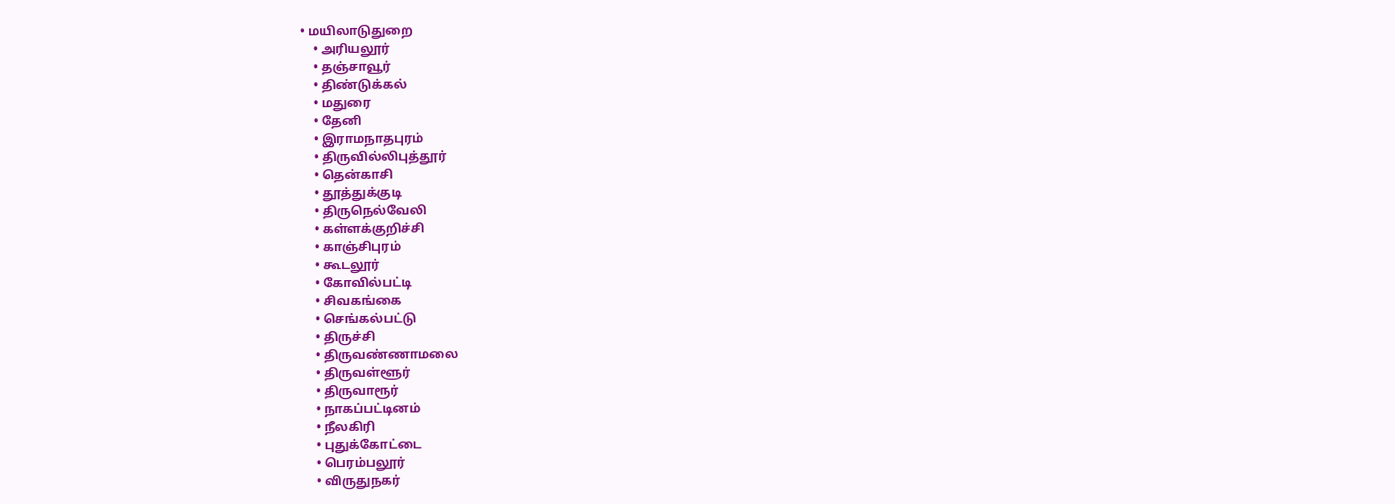• மயிலாடுதுறை
    • அரியலூர்
    • தஞ்சாவூர்
    • திண்டுக்கல்
    • மதுரை
    • தேனி
    • இராமநாதபுரம்
    • திருவில்லிபுத்தூர்
    • தென்காசி
    • தூத்துக்குடி
    • திருநெல்வேலி
    • கள்ளக்குறிச்சி
    • காஞ்சிபுரம்
    • கூடலூர்
    • கோவில்பட்டி
    • சிவகங்கை
    • செங்கல்பட்டு
    • திருச்சி
    • திருவண்ணாமலை
    • திருவள்ளூர்
    • திருவாரூர்
    • நாகப்பட்டினம்
    • நீலகிரி
    • புதுக்கோட்டை
    • பெரம்பலூர்
    • விருதுநகர்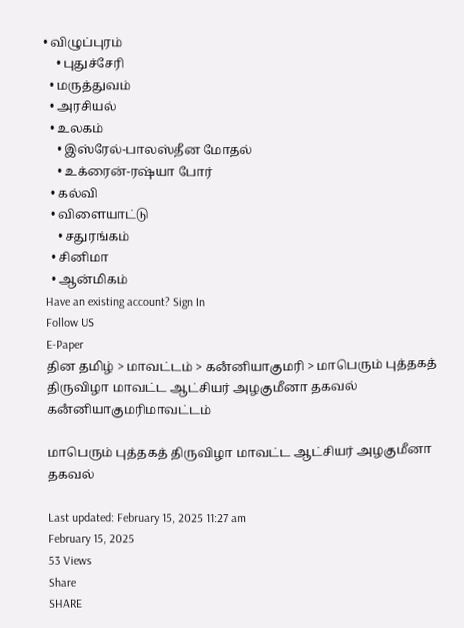• விழுப்புரம்
    • புதுச்சேரி
  • மருத்துவம்
  • அரசியல்
  • உலகம்
    • இஸ்ரேல்-பாலஸ்தீன மோதல்
    • உக்ரைன்-ரஷ்யா போர்
  • கல்வி
  • விளையாட்டு
    • சதுரங்கம்
  • சினிமா
  • ஆன்மிகம்
Have an existing account? Sign In
Follow US
E-Paper
தின தமிழ் > மாவட்டம் > கனஂனியாகுமரி > மாபெரும் புத்தகத் திருவிழா மாவட்ட ஆட்சியர் அழகுமீனா தகவல்
கனஂனியாகுமரிமாவட்டம்

மாபெரும் புத்தகத் திருவிழா மாவட்ட ஆட்சியர் அழகுமீனா தகவல்

Last updated: February 15, 2025 11:27 am
February 15, 2025
53 Views
Share
SHARE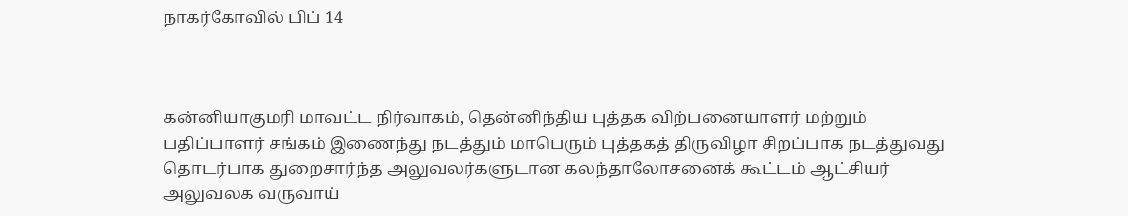நாகர்கோவில் பிப் 14



கன்னியாகுமரி மாவட்ட நிர்வாகம், தென்னிந்திய புத்தக விற்பனையாளர் மற்றும் பதிப்பாளர் சங்கம் இணைந்து நடத்தும் மாபெரும் புத்தகத் திருவிழா சிறப்பாக நடத்துவது தொடர்பாக துறைசார்ந்த அலுவலர்களுடான கலந்தாலோசனைக் கூட்டம் ஆட்சியர் அலுவலக வருவாய்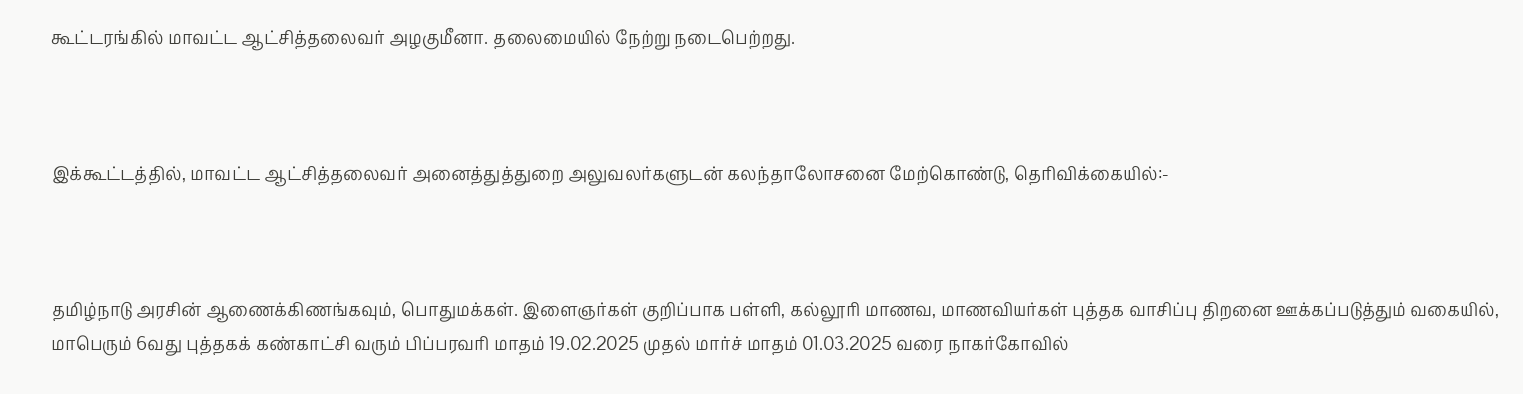கூட்டரங்கில் மாவட்ட ஆட்சித்தலைவர் அழகுமீனா. தலைமையில் நேற்று நடைபெற்றது.



இக்கூட்டத்தில், மாவட்ட ஆட்சித்தலைவர் அனைத்துத்துறை அலுவலர்களுடன் கலந்தாலோசனை மேற்கொண்டு, தெரிவிக்கையில்:-



தமிழ்நாடு அரசின் ஆணைக்கிணங்கவும், பொதுமக்கள். இளைஞர்கள் குறிப்பாக பள்ளி, கல்லூரி மாணவ, மாணவியர்கள் புத்தக வாசிப்பு திறனை ஊக்கப்படுத்தும் வகையில், மாபெரும் 6வது புத்தகக் கண்காட்சி வரும் பிப்பரவரி மாதம் 19.02.2025 முதல் மார்ச் மாதம் 01.03.2025 வரை நாகர்கோவில்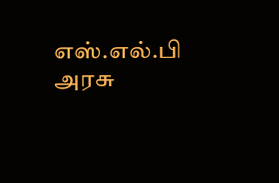எஸ்.எல்.பி அரசு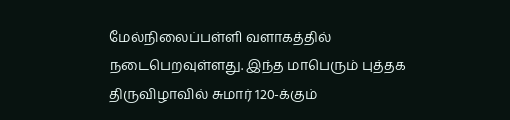மேல்நிலைப்பள்ளி வளாகத்தில் நடைபெறவுள்ளது. இந்த மாபெரும் புத்தக திருவிழாவில் சுமார் 120-க்கும்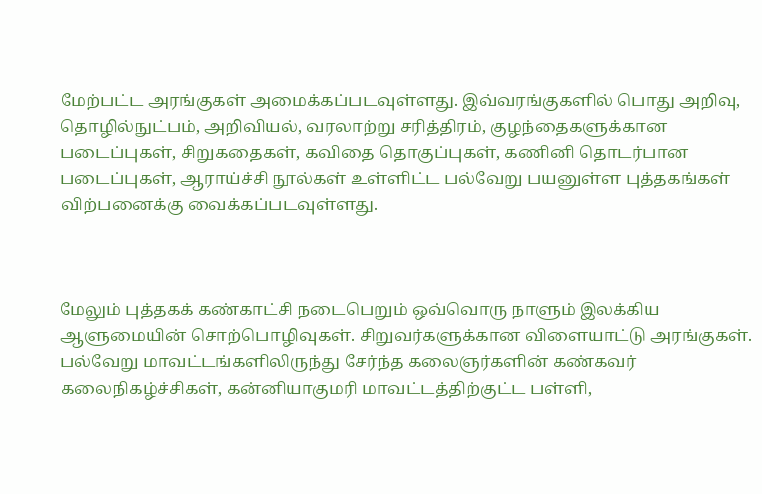மேற்பட்ட அரங்குகள் அமைக்கப்படவுள்ளது. இவ்வரங்குகளில் பொது அறிவு, தொழில்நுட்பம், அறிவியல், வரலாற்று சரித்திரம், குழந்தைகளுக்கான படைப்புகள், சிறுகதைகள், கவிதை தொகுப்புகள், கணினி தொடர்பான படைப்புகள், ஆராய்ச்சி நூல்கள் உள்ளிட்ட பல்வேறு பயனுள்ள புத்தகங்கள் விற்பனைக்கு வைக்கப்படவுள்ளது.



மேலும் புத்தகக் கண்காட்சி நடைபெறும் ஒவ்வொரு நாளும் இலக்கிய ஆளுமையின் சொற்பொழிவுகள். சிறுவர்களுக்கான விளையாட்டு அரங்குகள். பல்வேறு மாவட்டங்களிலிருந்து சேர்ந்த கலைஞர்களின் கண்கவர் கலைநிகழ்ச்சிகள், கன்னியாகுமரி மாவட்டத்திற்குட்ட பள்ளி,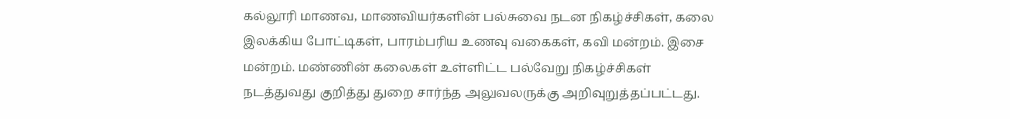கல்லூரி மாணவ, மாணவியர்களின் பல்சுவை நடன நிகழ்ச்சிகள், கலை இலக்கிய போட்டிகள், பாரம்பரிய உணவு வகைகள், கவி மன்றம். இசை மன்றம். மண்ணின் கலைகள் உள்ளிட்ட பல்வேறு நிகழ்ச்சிகள் நடத்துவது குறித்து துறை சார்ந்த அலுவலருக்கு அறிவுறுத்தப்பட்டது.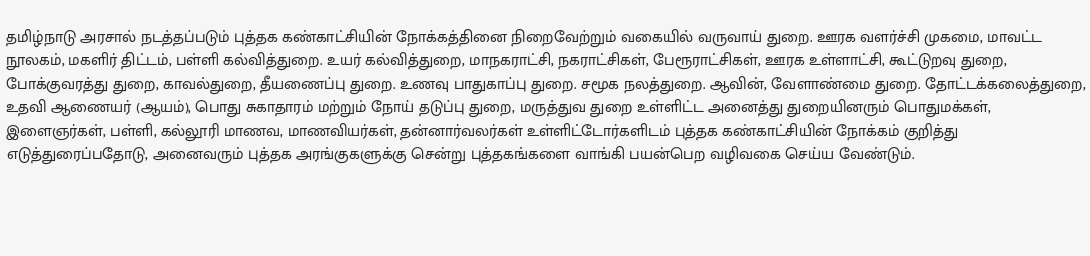தமிழ்நாடு அரசால் நடத்தப்படும் புத்தக கண்காட்சியின் நோக்கத்தினை நிறைவேற்றும் வகையில் வருவாய் துறை. ஊரக வளர்ச்சி முகமை, மாவட்ட நூலகம், மகளிர் திட்டம், பள்ளி கல்வித்துறை. உயர் கல்வித்துறை, மாநகராட்சி, நகராட்சிகள், பேரூராட்சிகள், ஊரக உள்ளாட்சி, கூட்டுறவு துறை, போக்குவரத்து துறை, காவல்துறை, தீயணைப்பு துறை. உணவு பாதுகாப்பு துறை. சமூக நலத்துறை. ஆவின், வேளாண்மை துறை. தோட்டக்கலைத்துறை, உதவி ஆணையர் (ஆயம்), பொது சுகாதாரம் மற்றும் நோய் தடுப்பு துறை, மருத்துவ துறை உள்ளிட்ட அனைத்து துறையினரும் பொதுமக்கள், இளைஞர்கள், பள்ளி, கல்லூரி மாணவ, மாணவியர்கள், தன்னார்வலர்கள் உள்ளிட்டோர்களிடம் புத்தக கண்காட்சியின் நோக்கம் குறித்து எடுத்துரைப்பதோடு, அனைவரும் புத்தக அரங்குகளுக்கு சென்று புத்தகங்களை வாங்கி பயன்பெற வழிவகை செய்ய வேண்டும்.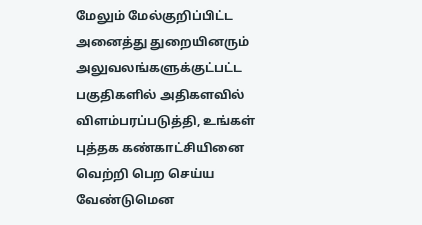மேலும் மேல்குறிப்பிட்ட அனைத்து துறையினரும் அலுவலங்களுக்குட்பட்ட பகுதிகளில் அதிகளவில் விளம்பரப்படுத்தி, உங்கள் புத்தக கண்காட்சியினை வெற்றி பெற செய்ய வேண்டுமென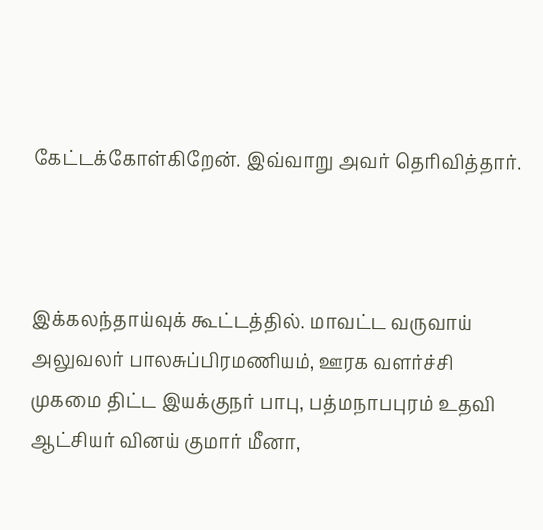கேட்டக்கோள்கிறேன். இவ்வாறு அவர் தெரிவித்தார்.



இக்கலந்தாய்வுக் கூட்டத்தில். மாவட்ட வருவாய் அலுவலர் பாலசுப்பிரமணியம், ஊரக வளர்ச்சி முகமை திட்ட இயக்குநர் பாபு, பத்மநாபபுரம் உதவி ஆட்சியர் வினய் குமார் மீனா,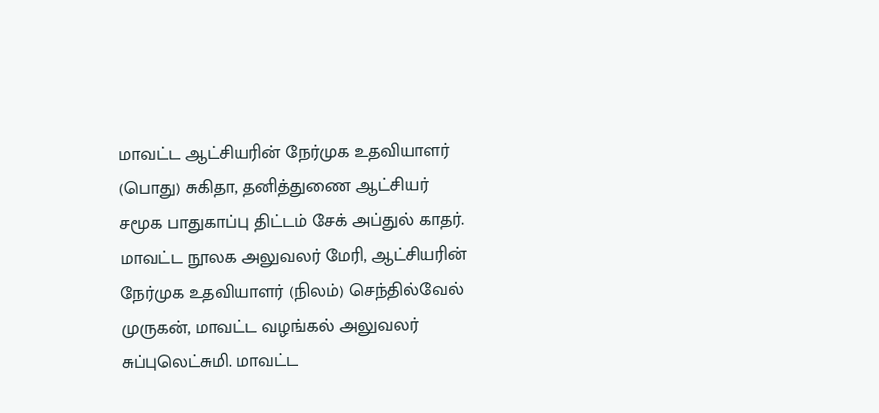மாவட்ட ஆட்சியரின் நேர்முக உதவியாளர் (பொது) சுகிதா, தனித்துணை ஆட்சியர் சமூக பாதுகாப்பு திட்டம் சேக் அப்துல் காதர். மாவட்ட நூலக அலுவலர் மேரி, ஆட்சியரின் நேர்முக உதவியாளர் (நிலம்) செந்தில்வேல் முருகன், மாவட்ட வழங்கல் அலுவலர் சுப்புலெட்சுமி. மாவட்ட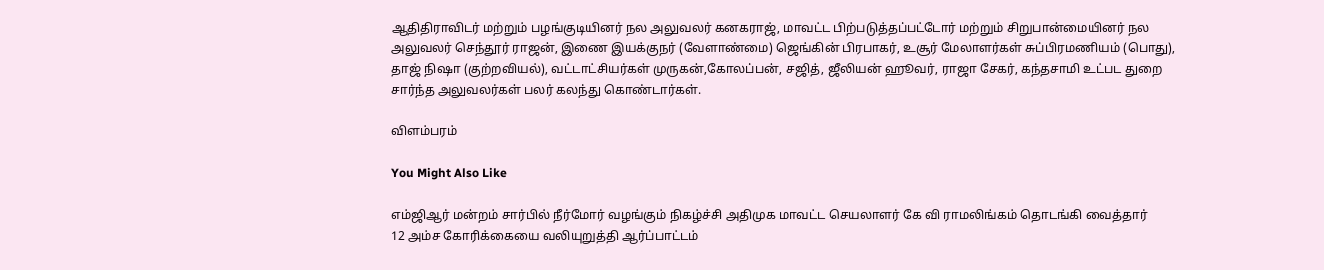ஆதிதிராவிடர் மற்றும் பழங்குடியினர் நல அலுவலர் கனகராஜ், மாவட்ட பிற்படுத்தப்பட்டோர் மற்றும் சிறுபான்மையினர் நல அலுவலர் செந்தூர் ராஜன், இணை இயக்குநர் (வேளாண்மை) ஜெங்கின் பிரபாகர், உசூர் மேலாளர்கள் சுப்பிரமணியம் (பொது), தாஜ் நிஷா (குற்றவியல்), வட்டாட்சியர்கள் முருகன்,கோலப்பன், சஜித், ஜீலியன் ஹூவர், ராஜா சேகர், கந்தசாமி உட்பட துறை சார்ந்த அலுவலர்கள் பலர் கலந்து கொண்டார்கள்.

விளம்பரம்

You Might Also Like

எம்ஜிஆர் மன்றம் சார்பில் நீர்மோர் வழங்கும் நிகழ்ச்சி அதிமுக மாவட்ட செயலாளர் கே வி ராமலிங்கம் தொடங்கி வைத்தார்
12 அம்ச கோரிக்கையை வலியுறுத்தி ஆர்ப்பாட்டம்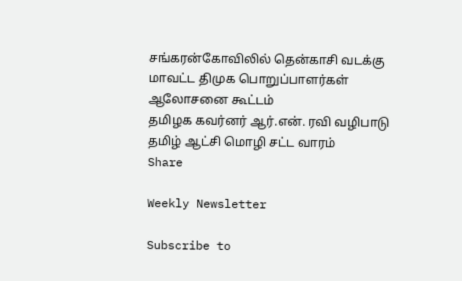சங்கரன்கோவிலில் தென்காசி வடக்கு மாவட்ட திமுக பொறுப்பாளர்கள் ஆலோசனை கூட்டம்
தமிழக கவர்னர் ஆர்.என். ரவி வழிபாடு
தமிழ் ஆட்சி மொழி சட்ட வாரம்
Share

Weekly Newsletter

Subscribe to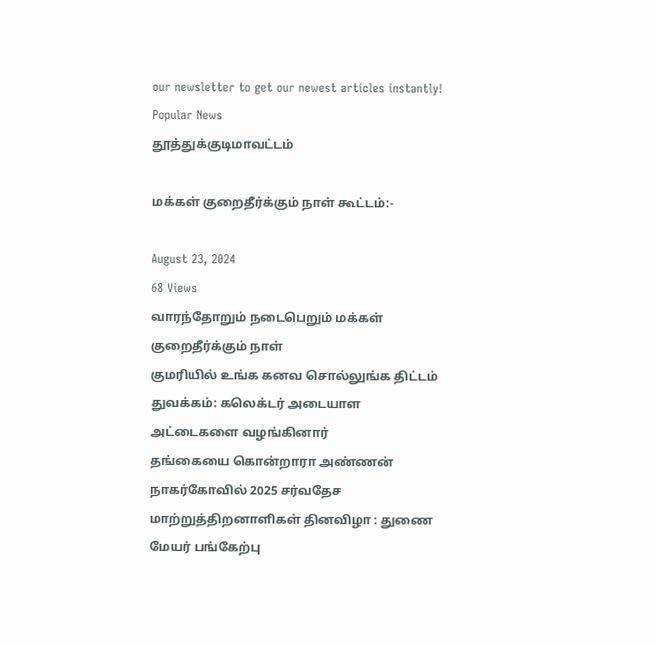our newsletter to get our newest articles instantly!
Popular News
தூத்துக்குடிமாவட்டம்

மக்கள் குறைதீர்க்கும் நாள் கூட்டம்:-

August 23, 2024
68 Views
வாரந்தோறும் நடைபெறும் மக்கள் குறைதீர்க்கும் நாள்
குமரியில் உங்க கனவ சொல்லுங்க திட்டம் துவக்கம்: கலெக்டர் அடையாள அட்டைகளை வழங்கினார்
தங்கையை கொன்றாரா அண்ணன்
நாகர்கோவில் 2025 சர்வதேச மாற்றுத்திறனாளிகள் தினவிழா : துணை மேயர் பங்கேற்பு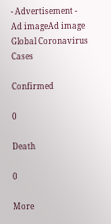- Advertisement -
Ad imageAd image
Global Coronavirus Cases

Confirmed

0

Death

0

More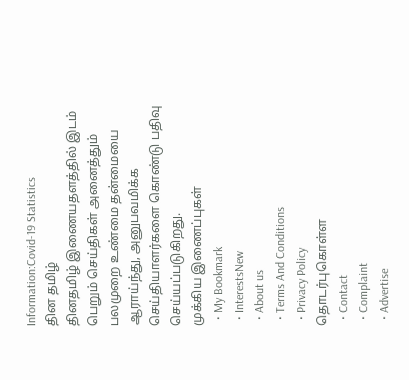Information:Covid-19 Statistics
தின தமிழ்
தினதமிழ் இணையதளத்தில் இடம் பெறும் செய்திகள் அனைத்தும் பலமுறை உண்மை தன்மையை ஆராய்ந்து, அனுபவமிக்க செய்தியாளர்களை கொண்டு பதிவு செய்யப்படுகிறது.
முக்கிய இணைப்புகள்
  • My Bookmark
  • InterestsNew
  • About us
  • Terms And Conditions
  • Privacy Policy
தொடர்புகொள்ள
  • Contact
  • Complaint
  • Advertise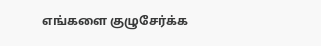எங்களை குழுசேர்க்க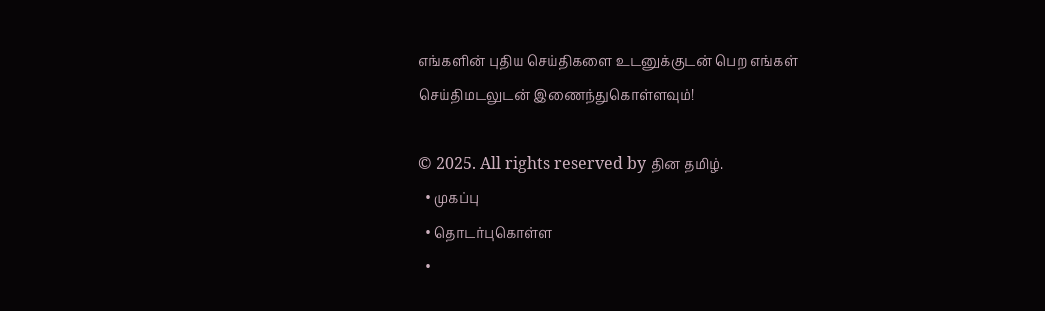எங்களின் புதிய செய்திகளை உடனுக்குடன் பெற எங்கள் செய்திமடலுடன் இணைந்துகொள்ளவும்!

© 2025. All rights reserved by தின தமிழ்.
  • முகப்பு
  • தொடர்புகொள்ள
  •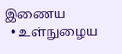இணைய
  • உள்நுழைய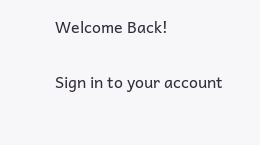Welcome Back!

Sign in to your account